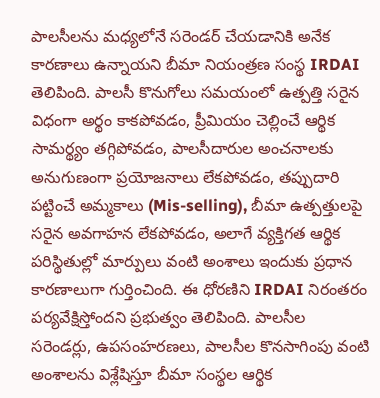పాలసీలను మధ్యలోనే సరెండర్ చేయడానికి అనేక కారణాలు ఉన్నాయని బీమా నియంత్రణ సంస్థ IRDAI తెలిపింది. పాలసీ కొనుగోలు సమయంలో ఉత్పత్తి సరైన విధంగా అర్థం కాకపోవడం, ప్రీమియం చెల్లించే ఆర్థిక సామర్థ్యం తగ్గిపోవడం, పాలసీదారుల అంచనాలకు అనుగుణంగా ప్రయోజనాలు లేకపోవడం, తప్పుదారి పట్టించే అమ్మకాలు (Mis-selling), బీమా ఉత్పత్తులపై సరైన అవగాహన లేకపోవడం, అలాగే వ్యక్తిగత ఆర్థిక పరిస్థితుల్లో మార్పులు వంటి అంశాలు ఇందుకు ప్రధాన కారణాలుగా గుర్తించింది. ఈ ధోరణిని IRDAI నిరంతరం పర్యవేక్షిస్తోందని ప్రభుత్వం తెలిపింది. పాలసీల సరెండర్లు, ఉపసంహరణలు, పాలసీల కొనసాగింపు వంటి అంశాలను విశ్లేషిస్తూ బీమా సంస్థల ఆర్థిక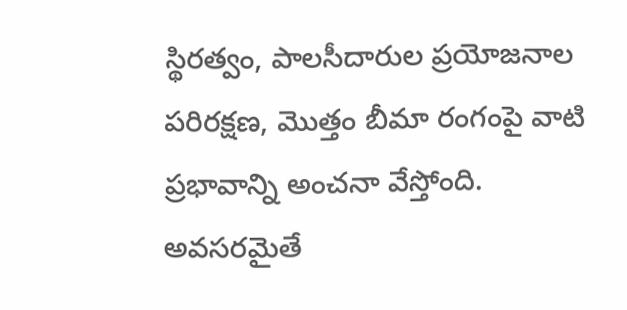స్థిరత్వం, పాలసీదారుల ప్రయోజనాల పరిరక్షణ, మొత్తం బీమా రంగంపై వాటి ప్రభావాన్ని అంచనా వేస్తోంది. అవసరమైతే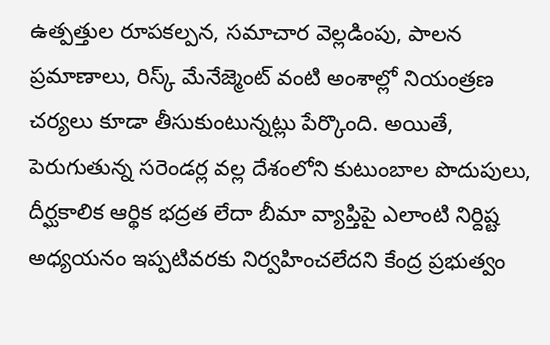ఉత్పత్తుల రూపకల్పన, సమాచార వెల్లడింపు, పాలన ప్రమాణాలు, రిస్క్ మేనేజ్మెంట్ వంటి అంశాల్లో నియంత్రణ చర్యలు కూడా తీసుకుంటున్నట్లు పేర్కొంది. అయితే, పెరుగుతున్న సరెండర్ల వల్ల దేశంలోని కుటుంబాల పొదుపులు, దీర్ఘకాలిక ఆర్థిక భద్రత లేదా బీమా వ్యాప్తిపై ఎలాంటి నిర్దిష్ట అధ్యయనం ఇప్పటివరకు నిర్వహించలేదని కేంద్ర ప్రభుత్వం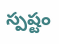స్పష్టం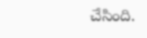చేసింది.